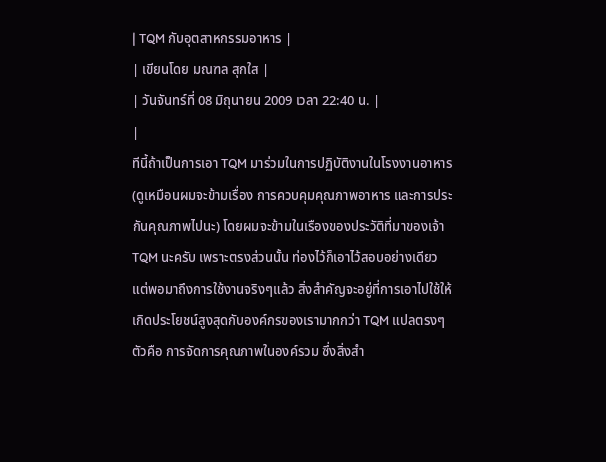| TQM กับอุตสาหกรรมอาหาร |
| เขียนโดย มณฑล สุกใส |
| วันจันทร์ที่ 08 มิถุนายน 2009 เวลา 22:40 น. |
|
ทีนี้ถ้าเป็นการเอา TQM มาร่วมในการปฏิบัติงานในโรงงานอาหาร (ดูเหมือนผมจะข้ามเรื่อง การควบคุมคุณภาพอาหาร และการประกันคุณภาพไปนะ) โดยผมจะข้ามในเรืองของประวัติที่มาของเจ้า TQM นะครับ เพราะตรงส่วนนั้น ท่องไว้ก็เอาไว้สอบอย่างเดียว แต่พอมาถึงการใช้งานจริงๆแล้ว สิ่งสำคัญจะอยู่ที่การเอาไปใช้ให้เกิดประโยชน์สูงสุดกับองค์กรของเรามากกว่า TQM แปลตรงๆตัวคือ การจัดการคุณภาพในองค์รวม ซึ่งสิ่งสำ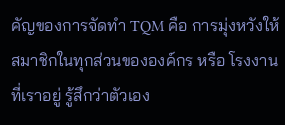คัญของการจัดทำ TQM คือ การมุ่งหวังให้สมาชิกในทุกส่วนขององค์กร หรือ โรงงานที่เราอยู่ รู้สึกว่าตัวเอง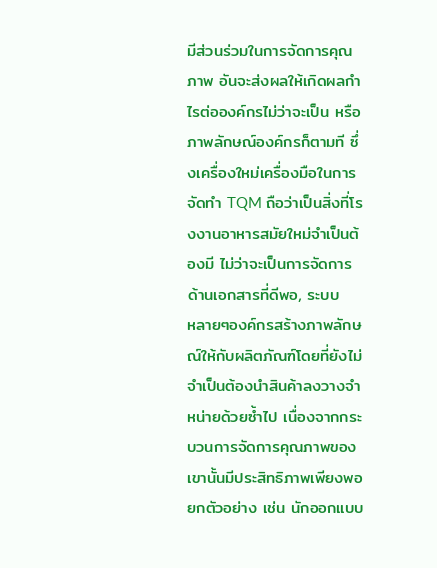มีส่วนร่วมในการจัดการคุณภาพ อันจะส่งผลให้เกิดผลกำไรต่อองค์กรไม่ว่าจะเป็น หรือ ภาพลักษณ์องค์กรก็ตามที ซึ่งเครื่องใหม่เครื่องมือในการจัดทำ TQM ถือว่าเป็นสิ่งที่โรงงานอาหารสมัยใหม่จำเป็นต้องมี ไม่ว่าจะเป็นการจัดการด้านเอกสารที่ดีพอ, ระบบ
หลายๆองค์กรสร้างภาพลักษณ์ให้กับผลิตภัณฑ์โดยที่ยังไม่จำเป็นต้องนำสินค้าลงวางจำหน่ายด้วยซ้ำไป เนื่องจากกระบวนการจัดการคุณภาพของเขานั้นมีประสิทธิภาพเพียงพอ ยกตัวอย่าง เช่น นักออกแบบ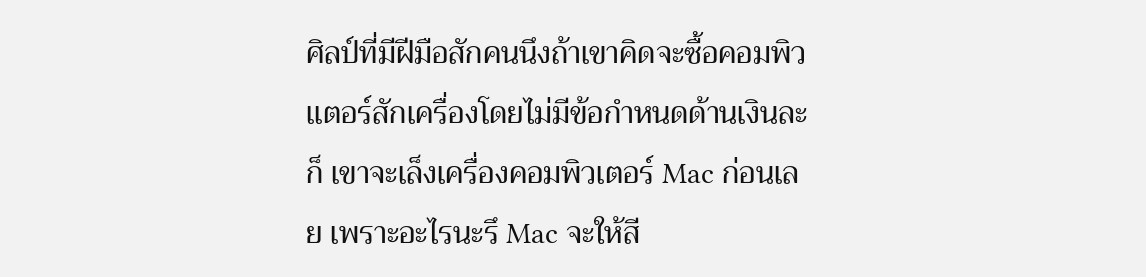ศิลป์ที่มีฝีมือสักคนนึงถ้าเขาคิดจะซื้อคอมพิวเเตอร์สักเครื่องโดยไม่มีข้อกำหนดด้านเงินละก็ เขาจะเล็งเครื่องคอมพิวเตอร์ Mac ก่อนเลย เพราะอะไรนะรึ Mac จะให้สี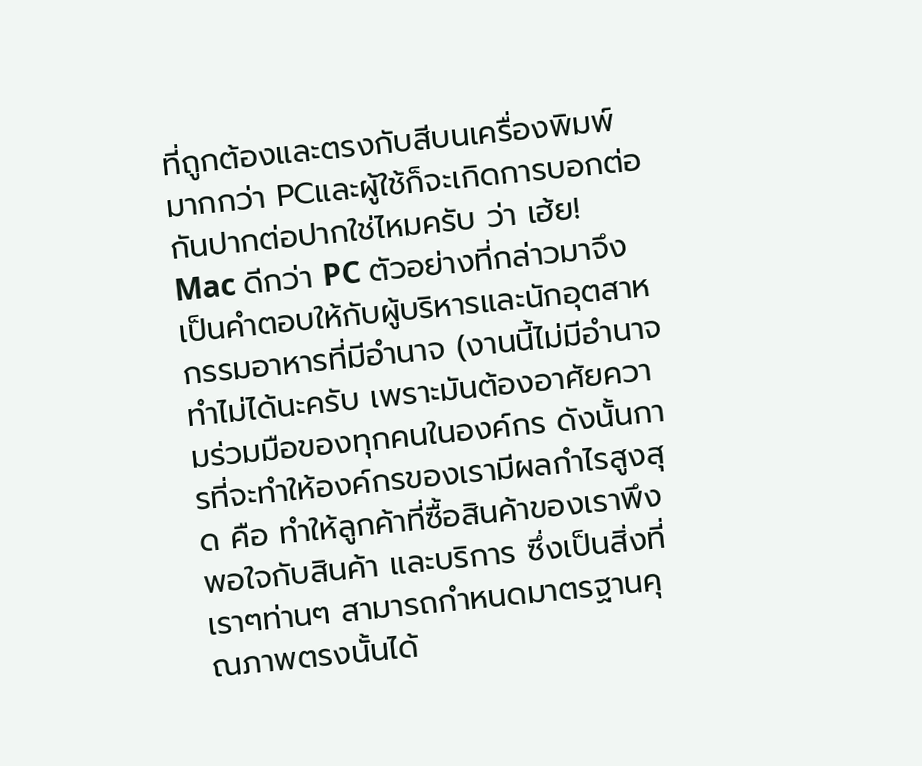ที่ถูกต้องและตรงกับสีบนเครื่องพิมพ์มากกว่า PCและผู้ใช้ก็จะเกิดการบอกต่อกันปากต่อปากใช่ไหมครับ ว่า เฮ้ย! Mac ดีกว่า PC ตัวอย่างที่กล่าวมาจึงเป็นคำตอบให้กับผู้บริหารและนักอุตสาหกรรมอาหารที่มีอำนาจ (งานนี้ไม่มีอำนาจ ทำไม่ได้นะครับ เพราะมันต้องอาศัยความร่วมมือของทุกคนในองค์กร ดังนั้นการที่จะทำให้องค์กรของเรามีผลกำไรสูงสุด คือ ทำให้ลูกค้าที่ซื้อสินค้าของเราพึงพอใจกับสินค้า และบริการ ซึ่งเป็นสิ่งที่เราๆท่านๆ สามารถกำหนดมาตรฐานคุณภาพตรงนั้นได้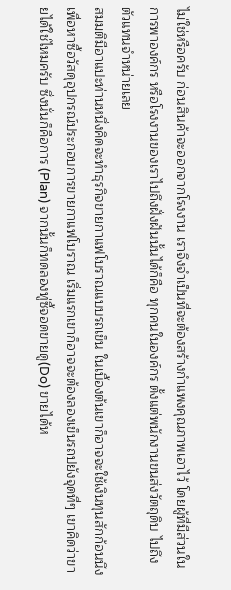ไม่ใช่หรือครับ ก่อนสินค้าจะออกจากโรงงาน เราจึงจำเป็นที่จะต้องสร้างกำแพงคุณภาพเอาไว้ โดยผู้ที่มีส่วนในการพาองค์กร หรือโรงงานของเราไปถึงฝั่งฝันนั้นได้ก็คือ ทุกคนในองค์กร ตั้งแต่พนักงานขนส่งวัตถุดิบ ไปถึง ตัวแทนจำหน่ายเลย
สมมติมีอาแปะท่านหนึ่งคิดจะทำธุรกิจขายกาแฟโบราณแบบรถเข็น ในเบื้องต้นเขาก็อาจจะใช้เงินทุนสักก้อนนึง เพื่อหาซื้อวัสดุอุปกรณ์ประกอบการขายกาแฟโบราณ เริ่มแรกเขาก็อาจจะต้องลองเข็นรถปยังจุดที่ๆ เขาคิดว่าขายได้ใช่ไหมครับ ซึ่งนั่นก็คือการ (Plan) จากนั้นก็ทดลองทู่ซี้จอดขายดู(Do) ขายได้ห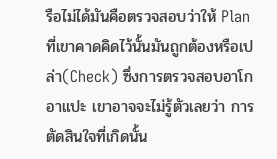รือไม่ได้มันคือตรวจสอบว่าให้ Plan ที่เขาคาดคิดไว้นั้นมันถูกต้องหรือเปล่า(Check) ซึ่งการตรวจสอบอาโกอาแปะ เขาอาจจะไม่รู้ตัวเลยว่า การตัดสินใจที่เกิดนั้น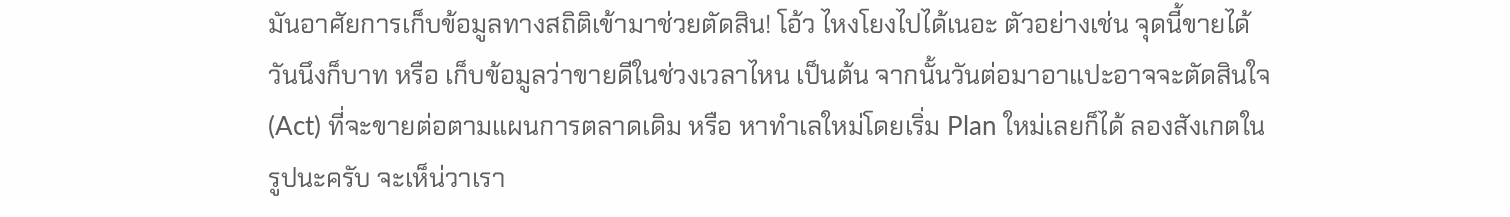มันอาศัยการเก็บข้อมูลทางสถิติเข้ามาช่วยตัดสิน! โอ้ว ไหงโยงไปได้เนอะ ตัวอย่างเช่น จุดนี้ขายได้วันนึงก็บาท หรือ เก็บข้อมูลว่าขายดีในช่วงเวลาไหน เป็นต้น จากนั้นวันต่อมาอาแปะอาจจะตัดสินใจ(Act) ที่จะขายต่อตามแผนการตลาดเดิม หรือ หาทำเลใหม่โดยเริ่ม Plan ใหม่เลยก็ได้ ลองสังเกตในรูปนะครับ จะเห็น่วาเรา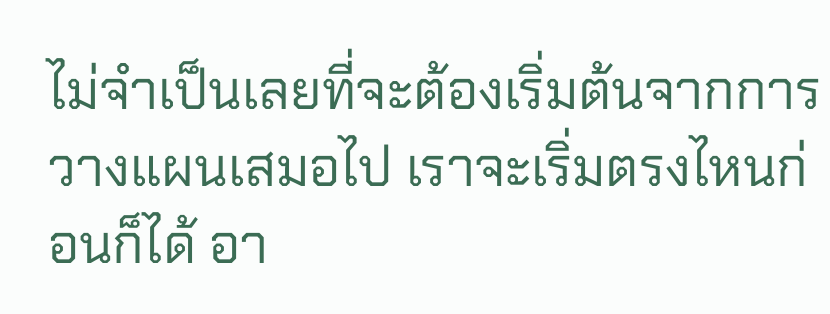ไม่จำเป็นเลยที่จะต้องเริ่มต้นจากการวางแผนเสมอไป เราจะเริ่มตรงไหนก่อนก็ได้ อา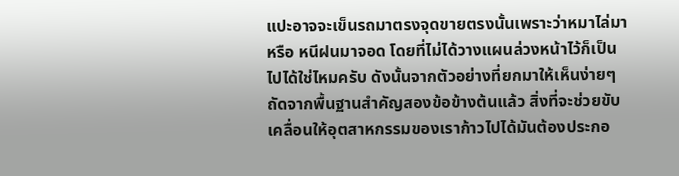แปะอาจจะเข็นรถมาตรงจุดขายตรงนั้นเพราะว่าหมาไล่มา หรือ หนีฝนมาจอด โดยที่ไม่ได้วางแผนล่วงหน้าไว้ก็เป็นไปได้ใช่ไหมครับ ดังนั้นจากตัวอย่างที่ยกมาให้เห็นง่ายๆ
ถัดจากพื้นฐานสำคัญสองข้อข้างต้นแล้ว สิ่งที่จะช่วยขับเคลื่อนให้อุตสาหกรรมของเราก้าวไปได้มันต้องประกอ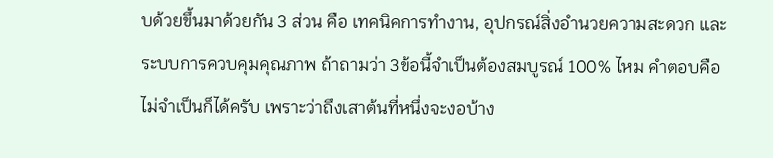บด้วยขึ้นมาด้วยกัน 3 ส่วน คือ เทคนิคการทำงาน, อุปกรณ์สิ่งอำนวยความสะดวก และ ระบบการควบคุมคุณภาพ ถ้าถามว่า 3ข้อนี้จำเป็นต้องสมบูรณ์ 100% ไหม คำตอบคือไม่จำเป็นก็ได้ครับ เพราะว่าถึงเสาต้นที่หนึ่งจะงอบ้าง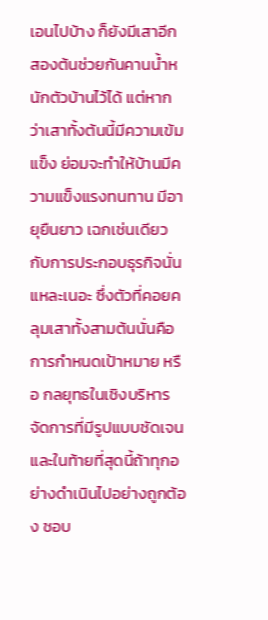เอนไปบ้าง ก็ยังมีเสาอีกสองต้นช่วยกันคานน้ำหนักตัวบ้านไว้ได้ แต่หากว่าเสาทั้งต้นนี้มีความเข้มแข็ง ย่อมจะทำให้บ้านมีความแข็งแรงทนทาน มีอายุยืนยาว เฉกเช่นเดียวกับการประกอบธุรกิจนั่นแหละเนอะ ซึ่งตัวที่คอยคลุมเสาทั้งสามต้นนั่นคือ การกำหนดเป้าหมาย หรือ กลยุทธในเชิงบริหารจัดการที่มีรูปแบบชัดเจน และในท้ายที่สุดนี้ถ้าทุกอย่างดำเนินไปอย่างถูกต้อง ชอบ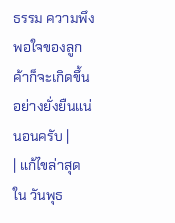ธรรม ความพึงพอใจของลูกค้าก็จะเกิดขึ้นอย่างยั่งยืนแน่นอนครับ |
| แก้ไขล่าสุด ใน วันพุธ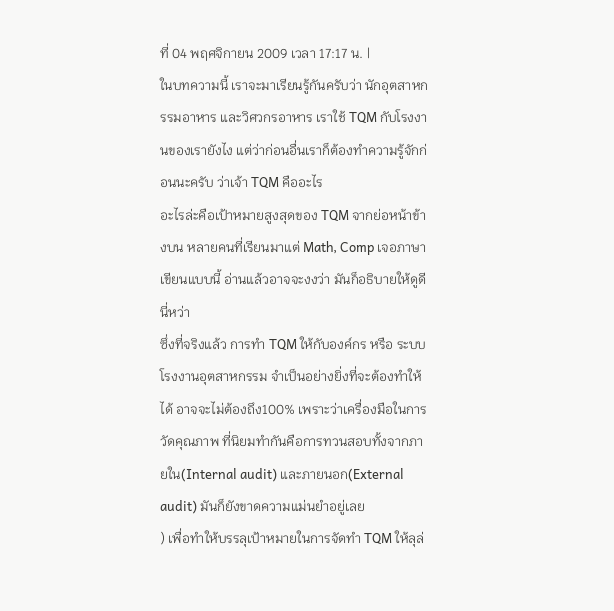ที่ 04 พฤศจิกายน 2009 เวลา 17:17 น. |
ในบทความนี้ เราจะมาเรียนรู้กันครับว่า นักอุตสาหกรรมอาหาร และวิศวกรอาหาร เราใช้ TQM กับโรงงานของเรายังไง แต่ว่าก่อนอื่นเราก็ต้องทำความรู้จักก่อนนะครับ ว่าเจ้า TQM คืออะไร
อะไรล่ะคือเป้าหมายสูงสุดของ TQM จากย่อหน้าข้างบน หลายคนที่เรียนมาแต่ Math, Comp เจอภาษาเขียนแบบนี้ อ่านแล้วอาจจะงงว่า มันก็อธิบายให้ดูดีนี่หว่า
ซึ่งที่จริงแล้ว การทำ TQM ให้กับองค์กร หรือ ระบบโรงงานอุตสาหกรรม จำเป็นอย่างยิ่งที่จะต้องทำให้ได้ อาจจะไม่ต้องถึง100% เพราะว่าเครื่องมือในการวัดคุณภาพ ที่นิยมทำกันคือการทวนสอบทั้งจากภายใน(Internal audit) และภายนอก(External audit) มันก็ยังขาดความแม่นยำอยู่เลย
) เพื่อทำให้บรรลุเป้าหมายในการจัดทำ TQM ให้ลุล่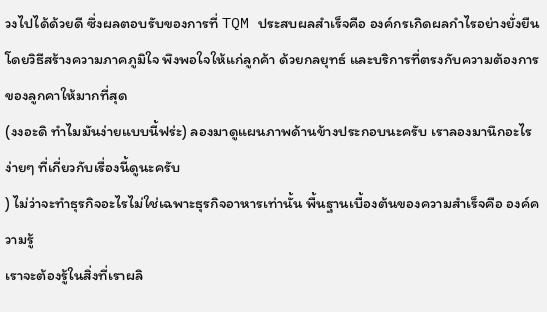วงไปได้ด้วยดี ซึ่งผลตอบรับของการที่ TQM ประสบผลสำเร็จคือ องค์กรเกิดผลกำไรอย่างยั่งยืน โดยวิธีสร้างความภาคภูมิใจ พึงพอใจให้แก่ลูกค้า ด้วยกลยุทธ์ และบริการที่ตรงกับความต้องการของลูกคาให้มากที่สุด
(งงอะดิ ทำไมมันง่ายแบบนี้ฟร่ะ) ลองมาดูแผนภาพด้านข้างประกอบนะครับ เราลองมานึกอะไรง่ายๆ ที่เกี่ยวกับเรื่องนี้ดูนะครับ
) ไม่ว่าจะทำธุรกิจอะไรไม่ใช่เฉพาะธุรกิจอาหารเท่านั้น พื้นฐานเบื้องต้นของความสำเร็จคือ องค์ความรู้
เราจะต้องรู้ในสิ่งที่เราผลิ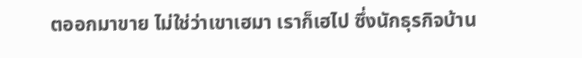ตออกมาขาย ไม่ใช่ว่าเขาเฮมา เราก็เฮไป ซึ่งนักธุรกิจบ้าน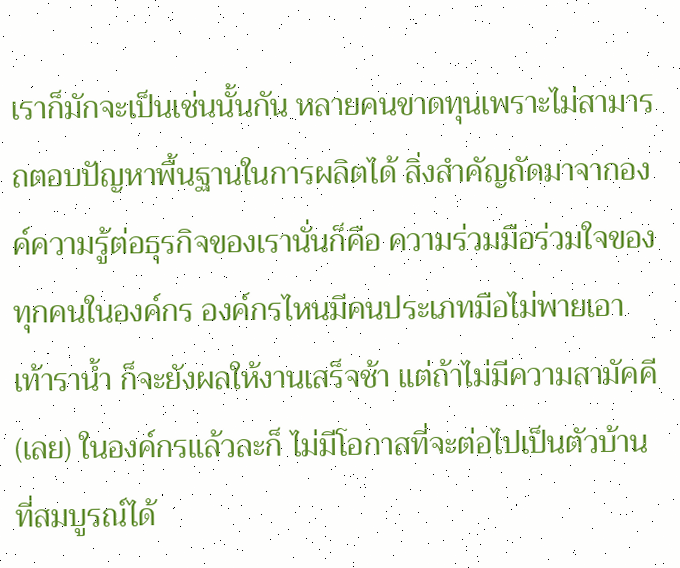เราก็มักจะเป็นเช่นนั้นกัน หลายคนขาดทุนเพราะไม่สามารถตอบปัญหาพื้นฐานในการผลิตได้ สิ่งสำคัญถัดมาจากองค์ความรู้ต่อธุรกิจของเรานั่นก็คือ ความร่วมมือร่วมใจของทุกคนในองค์กร องค์กรไหนมีคนประเภทมือไม่พายเอาเท้าราน้ำ ก็จะยังผลให้งานเสร็จช้า แต่ถ้าไม่มีความสามัคคี(เลย) ในองค์กรแล้วละก็ ไม่มีโอกาสที่จะต่อไปเป็นตัวบ้านที่สมบูรณ์ได้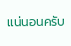แน่นอนครับ